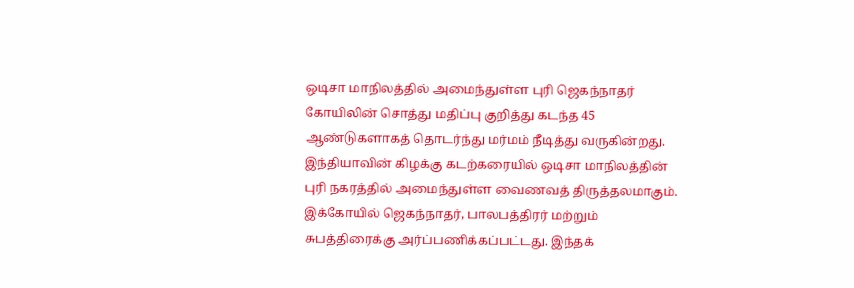ஒடிசா மாநிலத்தில் அமைந்துள்ள புரி ஜெகந்நாதர் கோயிலின் சொத்து மதிப்பு குறித்து கடந்த 45 ஆண்டுகளாகத் தொடர்ந்து மர்மம் நீடித்து வருகின்றது.
இந்தியாவின் கிழக்கு கடற்கரையில் ஒடிசா மாநிலத்தின் புரி நகரத்தில் அமைந்துள்ள வைணவத் திருத்தலமாகும். இக்கோயில் ஜெகந்நாதர், பாலபத்திரர் மற்றும் சுபத்திரைக்கு அர்ப்பணிக்கப்பட்டது. இந்தக்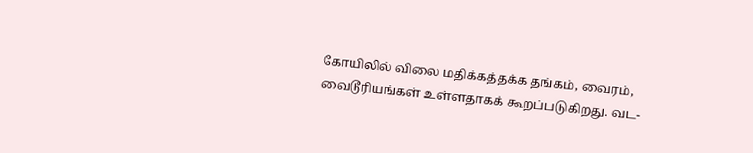கோயிலில் விலை மதிக்கத்தக்க தங்கம், வைரம், வைடூரியங்கள் உள்ளதாகக் கூறப்படுகிறது. வட-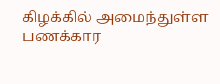கிழக்கில் அமைந்துள்ள பணக்கார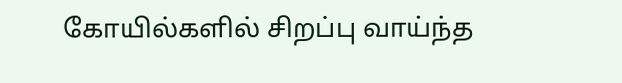கோயில்களில் சிறப்பு வாய்ந்த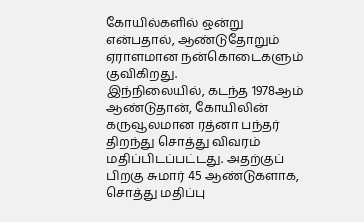கோயில்களில் ஒன்று என்பதால், ஆண்டுதோறும் ஏராளமான நன்கொடைகளும் குவிகிறது.
இந்நிலையில், கடந்த 1978ஆம் ஆண்டுதான், கோயிலின் கருவூலமான ரத்னா பந்தர் திறந்து சொத்து விவரம் மதிப்பிடப்பட்டது. அதற்குப் பிறகு சுமார் 45 ஆண்டுகளாக, சொத்து மதிப்பு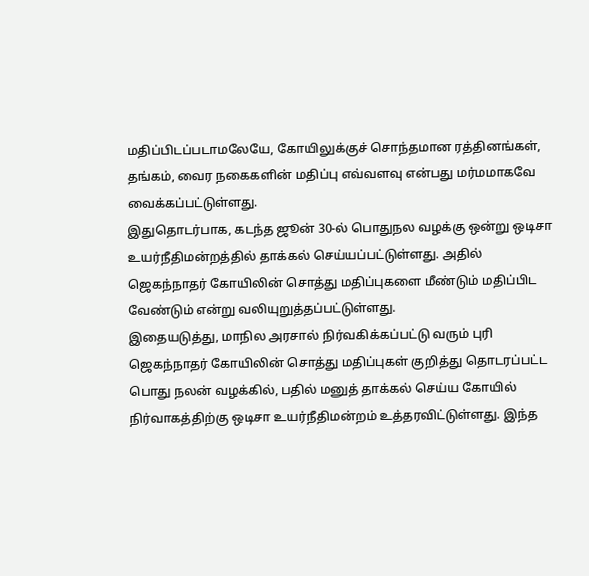மதிப்பிடப்படாமலேயே, கோயிலுக்குச் சொந்தமான ரத்தினங்கள், தங்கம், வைர நகைகளின் மதிப்பு எவ்வளவு என்பது மர்மமாகவே வைக்கப்பட்டுள்ளது.
இதுதொடர்பாக, கடந்த ஜூன் 30-ல் பொதுநல வழக்கு ஒன்று ஒடிசா உயர்நீதிமன்றத்தில் தாக்கல் செய்யப்பட்டுள்ளது. அதில் ஜெகந்நாதர் கோயிலின் சொத்து மதிப்புகளை மீண்டும் மதிப்பிட வேண்டும் என்று வலியுறுத்தப்பட்டுள்ளது.
இதையடுத்து, மாநில அரசால் நிர்வகிக்கப்பட்டு வரும் புரி ஜெகந்நாதர் கோயிலின் சொத்து மதிப்புகள் குறித்து தொடரப்பட்ட பொது நலன் வழக்கில், பதில் மனுத் தாக்கல் செய்ய கோயில் நிர்வாகத்திற்கு ஒடிசா உயர்நீதிமன்றம் உத்தரவிட்டுள்ளது. இந்த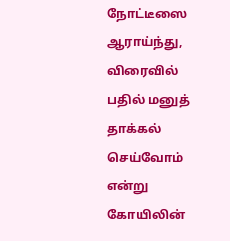நோட்டீஸை ஆராய்ந்து, விரைவில் பதில் மனுத் தாக்கல் செய்வோம் என்று கோயிலின்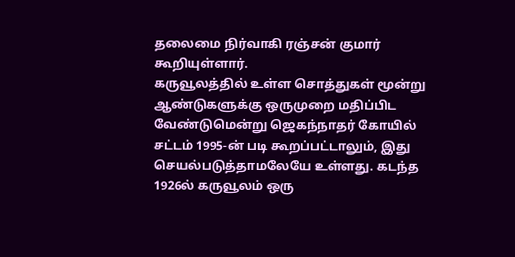தலைமை நிர்வாகி ரஞ்சன் குமார் கூறியுள்ளார்.
கருவூலத்தில் உள்ள சொத்துகள் மூன்று ஆண்டுகளுக்கு ஒருமுறை மதிப்பிட வேண்டுமென்று ஜெகந்நாதர் கோயில் சட்டம் 1995-ன் படி கூறப்பட்டாலும், இது செயல்படுத்தாமலேயே உள்ளது. கடந்த 1926ல் கருவூலம் ஒரு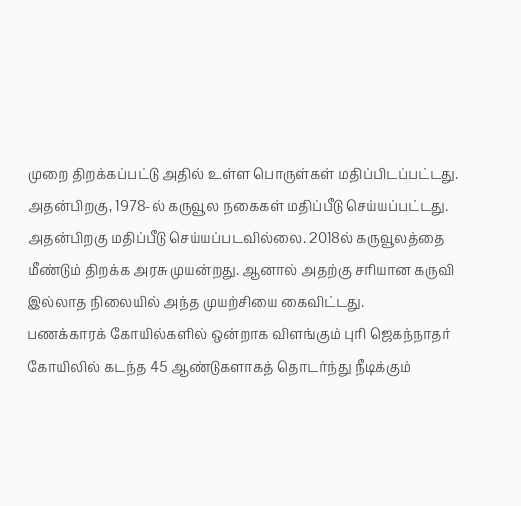முறை திறக்கப்பட்டு அதில் உள்ள பொருள்கள் மதிப்பிடப்பட்டது. அதன்பிறகு, 1978-ல் கருவூல நகைகள் மதிப்பீடு செய்யப்பட்டது. அதன்பிறகு மதிப்பீடு செய்யப்படவில்லை. 2018ல் கருவூலத்தை மீண்டும் திறக்க அரசு முயன்றது. ஆனால் அதற்கு சரியான கருவி இல்லாத நிலையில் அந்த முயற்சியை கைவிட்டது.
பணக்காரக் கோயில்களில் ஒன்றாக விளங்கும் புரி ஜெகந்நாதர் கோயிலில் கடந்த 45 ஆண்டுகளாகத் தொடர்ந்து நீடிக்கும்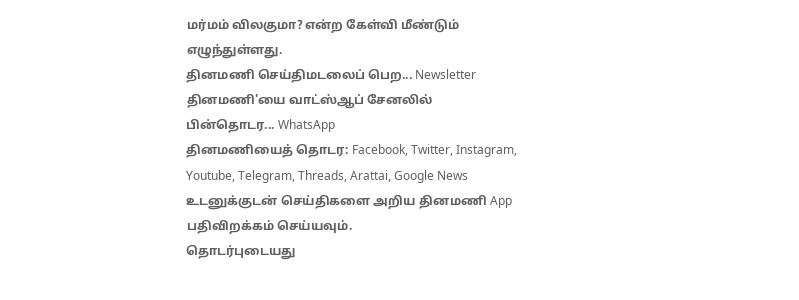மர்மம் விலகுமா? என்ற கேள்வி மீண்டும் எழுந்துள்ளது.
தினமணி செய்திமடலைப் பெற... Newsletter
தினமணி'யை வாட்ஸ்ஆப் சேனலில் பின்தொடர... WhatsApp
தினமணியைத் தொடர: Facebook, Twitter, Instagram, Youtube, Telegram, Threads, Arattai, Google News
உடனுக்குடன் செய்திகளை அறிய தினமணி App பதிவிறக்கம் செய்யவும்.
தொடர்புடையது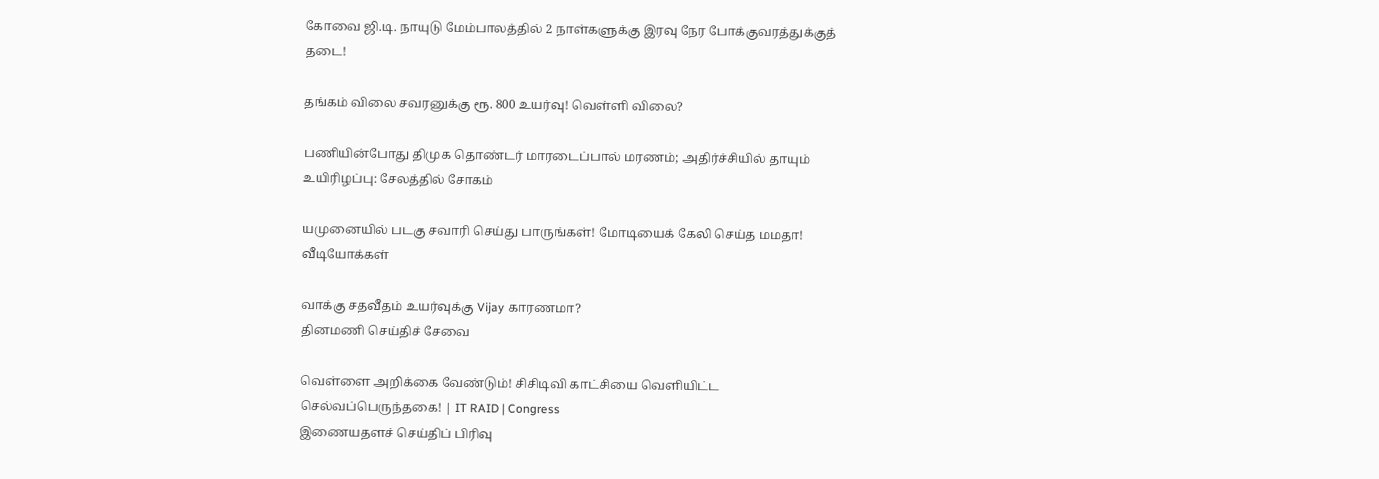கோவை ஜி.டி. நாயுடு மேம்பாலத்தில் 2 நாள்களுக்கு இரவு நேர போக்குவரத்துக்குத் தடை!

தங்கம் விலை சவரனுக்கு ரூ. 800 உயர்வு! வெள்ளி விலை?

பணியின்போது திமுக தொண்டர் மாரடைப்பால் மரணம்; அதிர்ச்சியில் தாயும் உயிரிழப்பு: சேலத்தில் சோகம்

யமுனையில் படகு சவாரி செய்து பாருங்கள்! மோடியைக் கேலி செய்த மமதா!
வீடியோக்கள்

வாக்கு சதவீதம் உயர்வுக்கு Vijay காரணமா?
தினமணி செய்திச் சேவை

வெள்ளை அறிக்கை வேண்டும்! சிசிடிவி காட்சியை வெளியிட்ட செல்வப்பெருந்தகை! | IT RAID | Congress
இணையதளச் செய்திப் பிரிவு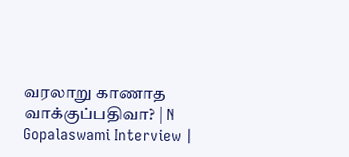வரலாறு காணாத வாக்குப்பதிவா? | N Gopalaswami Interview |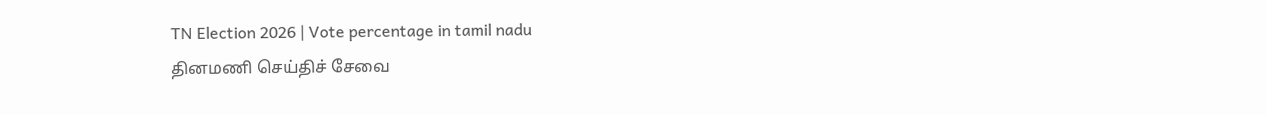TN Election 2026 | Vote percentage in tamil nadu
தினமணி செய்திச் சேவை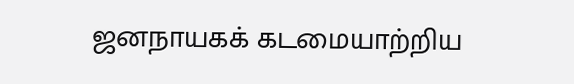ஜனநாயகக் கடமையாற்றிய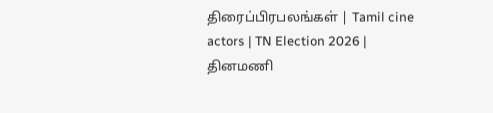திரைப்பிரபலங்கள் | Tamil cine actors | TN Election 2026 |
தினமணி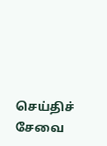செய்திச் சேவை